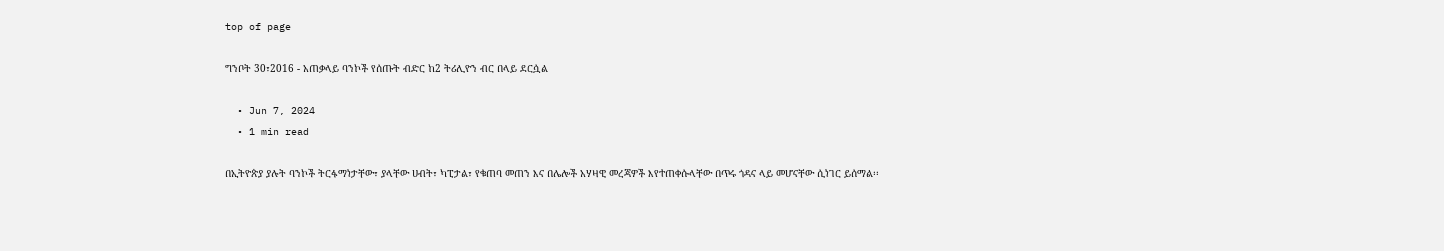top of page

ግንቦት 30፣2016 - አጠቃላይ ባንኮች የሰጡት ብድር ከ2 ትሪሊዮን ብር በላይ ደርሷል

  • Jun 7, 2024
  • 1 min read

በኢትዮጵያ ያሉት ባንኮች ትርፋማነታቸው፣ ያላቸው ሀብት፣ ካፒታል፣ የቁጠባ መጠን እና በሌሎች አሃዛዊ መረጃዎች እየተጠቀሱላቸው በጥሩ ጎዳና ላይ መሆናቸው ሲነገር ይሰማል፡፡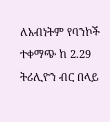ለአብነትም የባንኮች ተቀማጭ ከ 2.29 ትሪሊዮን ብር በላይ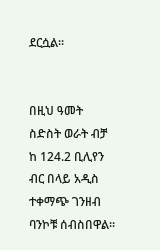ደርሷል፡፡


በዚህ ዓመት ስድስት ወራት ብቻ ከ 124.2 ቢሊየን ብር በላይ አዲስ ተቀማጭ ገንዘብ ባንኮቹ ሰብስበዋል፡፡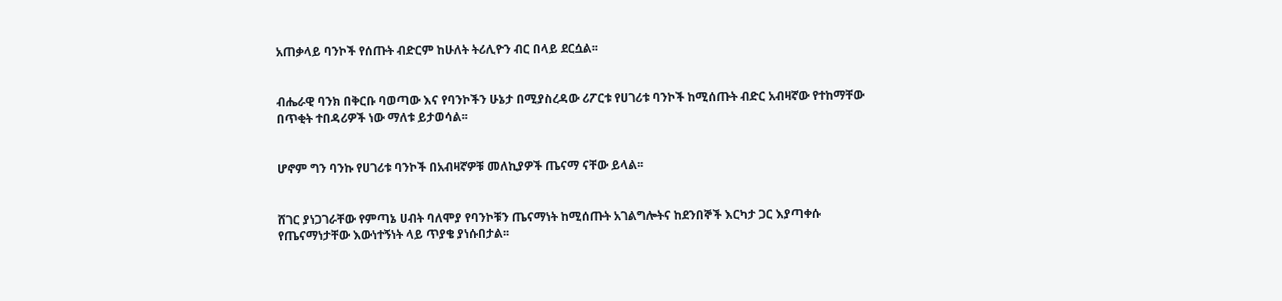አጠቃላይ ባንኮች የሰጡት ብድርም ከሁለት ትሪሊዮን ብር በላይ ደርሷል፡፡


ብሔራዊ ባንክ በቅርቡ ባወጣው እና የባንኮችን ሁኔታ በሚያስረዳው ሪፖርቱ የሀገሪቱ ባንኮች ከሚሰጡት ብድር አብዛኛው የተከማቸው በጥቂት ተበዳሪዎች ነው ማለቱ ይታወሳል፡፡


ሆኖም ግን ባንኩ የሀገሪቱ ባንኮች በአብዛኛዎቹ መለኪያዎች ጤናማ ናቸው ይላል፡፡


ሸገር ያነጋገራቸው የምጣኔ ሀብት ባለሞያ የባንኮቹን ጤናማነት ከሚሰጡት አገልግሎትና ከደንበኞች እርካታ ጋር እያጣቀሱ የጤናማነታቸው እውነተኝነት ላይ ጥያቄ ያነሱበታል፡፡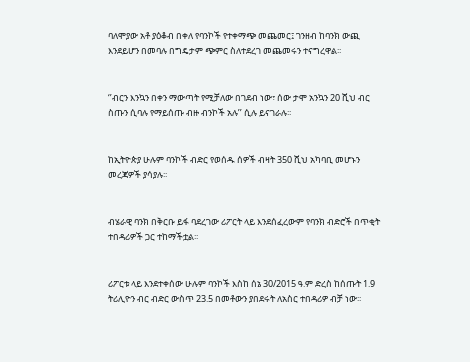ባለሞያው አቶ ያዕቆብ በቀለ የባንኮች የተቀማጭ መጨመር፤ ገንዘብ ከባንክ ውጪ እንደይሆን በመባሉ በግዴታም ጭምር ስለተደረገ መጨመሩን ተናግረዋል፡፡


‘’ብርን እንኳን በቀን ማውጣት የሚቻለው በገደብ ነው፣ ሰው ታሞ አንኳን 20 ሺህ ብር ስጡን ሲባሉ የማይሰጡ ብዙ ብንኮች አሉ’’ ሲሉ ይናገራሉ፡፡


ከኢትዮጵያ ሁሉም ባንኮች ብድር የወሰዱ ሰዎች ብዛት 350 ሺህ አካባቢ መሆኑን መረጃዎች ያሳያሉ፡፡


ብሄራዊ ባንክ በቅርቡ ይፋ ባደረገው ሪፖርት ላይ እንደሰፈረውም የባንክ ብድሮች በጥቂት ተበዳሪዎች ጋር ተከማችቷል፡፡


ሪፖርቱ ላይ እንደተቀሰው ሁሉም ባንኮች እስከ ሰኔ 30/2015 ዓ.ም ድረስ ከሰጡት 1.9 ትሪሊዮን ብር ብድር ውስጥ 23.5 በመቶውን ያበደሩት ለአስር ተበዳሪዎ ብቻ ነው፡፡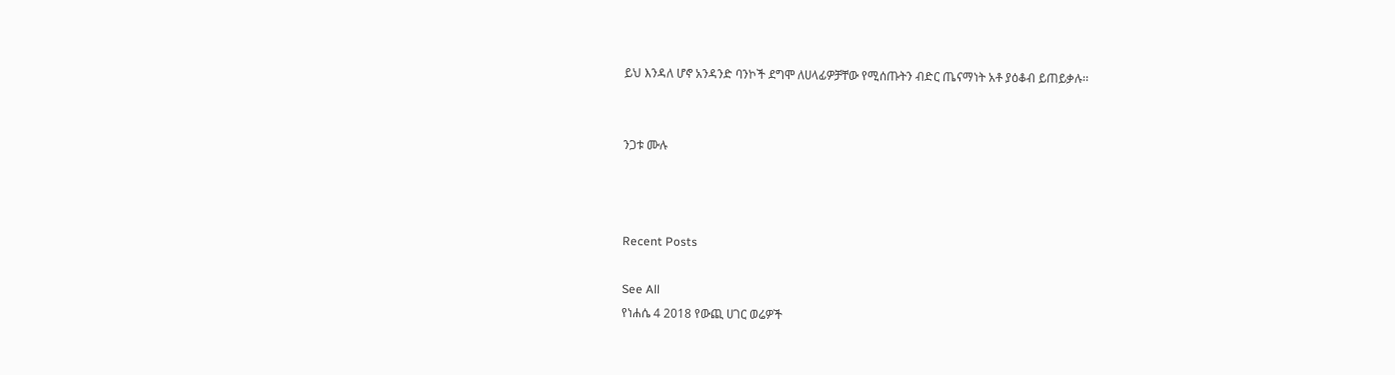ይህ እንዳለ ሆኖ አንዳንድ ባንኮች ደግሞ ለሀላፊዎቻቸው የሚሰጡትን ብድር ጤናማነት አቶ ያዕቆብ ይጠይቃሉ፡፡


ንጋቱ ሙሉ



Recent Posts

See All
የነሐሴ 4 2018 የውጪ ሀገር ወሬዎች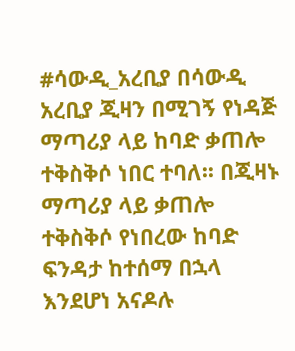#ሳውዲ_አረቢያ በሳውዲ አረቢያ ጂዛን በሚገኝ የነዳጅ ማጣሪያ ላይ ከባድ ቃጠሎ ተቅስቅሶ ነበር ተባለ፡፡ በጂዛኑ ማጣሪያ ላይ ቃጠሎ ተቅስቅሶ የነበረው ከባድ ፍንዳታ ከተሰማ በኋላ እንደሆነ አናዶሉ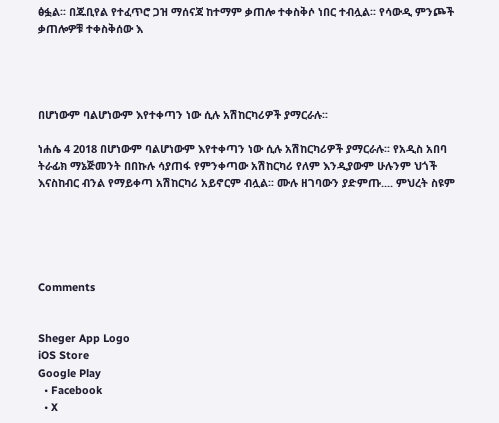ፅፏል፡፡ በጁቢየል የተፈጥሮ ጋዝ ማሰናጃ ከተማም ቃጠሎ ተቀስቅሶ ነበር ተብሏል፡፡ የሳውዲ ምንጮች ቃጠሎዎቹ ተቀስቅሰው እ




በሆነውም ባልሆነውም እየተቀጣን ነው ሲሉ አሽከርካሪዎች ያማርራሉ፡፡

ነሐሴ 4 2018 በሆነውም ባልሆነውም እየተቀጣን ነው ሲሉ አሽከርካሪዎች ያማርራሉ፡፡ የአዲስ አበባ ትራፊክ ማኔጅመንት በበኩሉ ሳያጠፋ የምንቀጣው አሽከርካሪ የለም እንዲያውም ሁሉንም ህጎች እናስከብር ብንል የማይቀጣ አሽከርካሪ አይኖርም ብሏል፡፡ ሙሉ ዘገባውን ያድምጡ.... ምህረት ስዩም





Comments


Sheger App Logo
iOS Store
Google Play
  • Facebook
  • X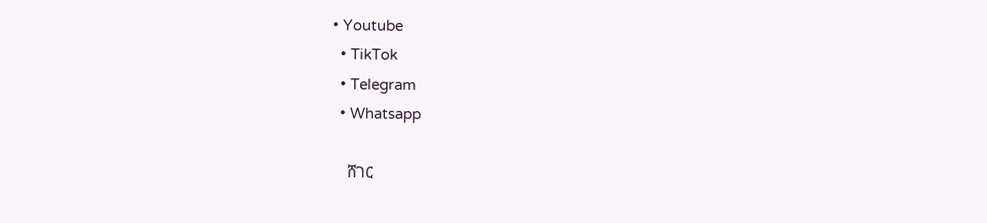• Youtube
  • TikTok
  • Telegram
  • Whatsapp

    ሸገር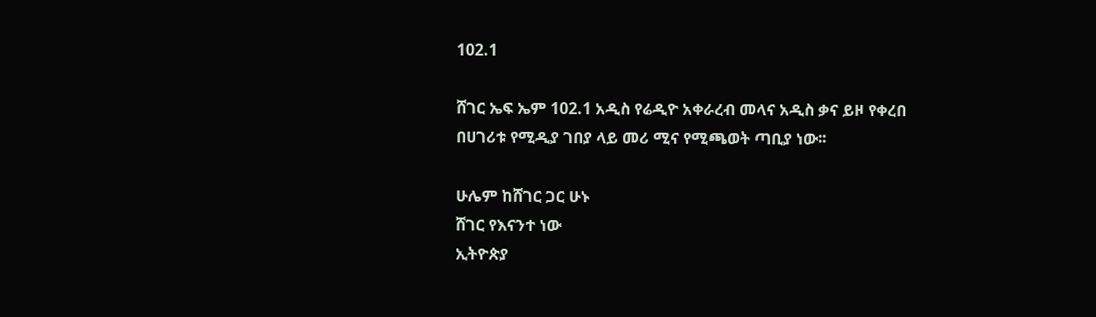102.1

ሸገር ኤፍ ኤም 102.1 አዲስ የሬዲዮ አቀራረብ መላና አዲስ ቃና ይዞ የቀረበ በሀገሪቱ የሚዲያ ገበያ ላይ መሪ ሚና የሚጫወት ጣቢያ ነው፡፡

ሁሌም ከሸገር ጋር ሁኑ
ሸገር የእናንተ ነው
ኢትዮጵያ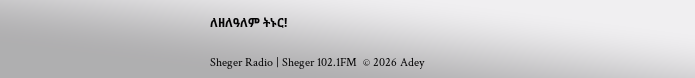ለዘለዓለም ትኑር!

Sheger Radio | Sheger 102.1FM  © 2026 Adey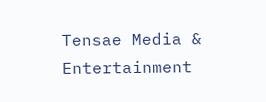Tensae Media & Entertainment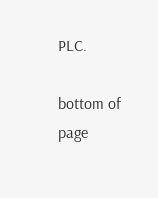PLC.

bottom of page